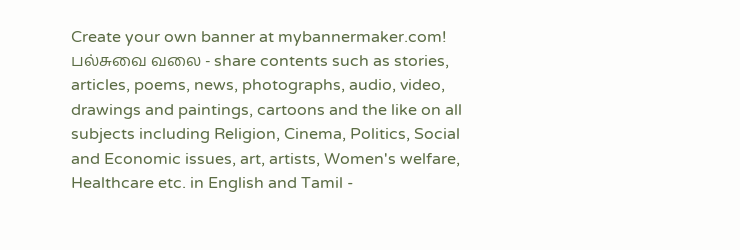Create your own banner at mybannermaker.com!
பல்சுவை வலை - share contents such as stories, articles, poems, news, photographs, audio, video, drawings and paintings, cartoons and the like on all subjects including Religion, Cinema, Politics, Social and Economic issues, art, artists, Women's welfare, Healthcare etc. in English and Tamil -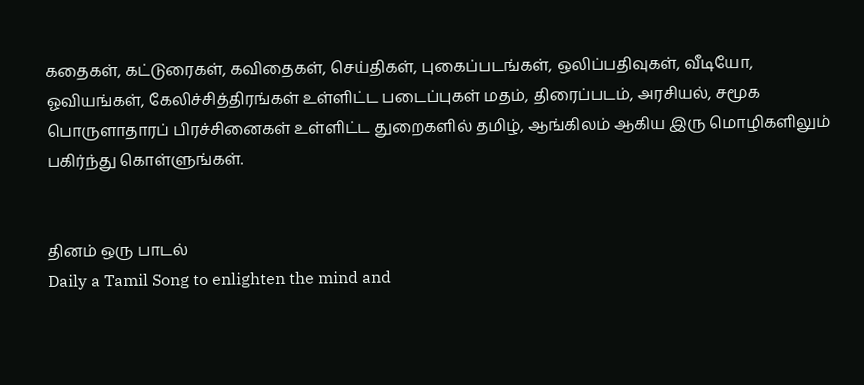கதைகள், கட்டுரைகள், கவிதைகள், செய்திகள், புகைப்படங்கள், ஒலிப்பதிவுகள், வீடியோ, ஓவியங்கள், கேலிச்சித்திரங்கள் உள்ளிட்ட படைப்புகள் மதம், திரைப்படம், அரசியல், சமூக பொருளாதாரப் பிரச்சினைகள் உள்ளிட்ட துறைகளில் தமிழ், ஆங்கிலம் ஆகிய இரு மொழிகளிலும் பகிர்ந்து கொள்ளுங்கள்.


தினம் ஒரு பாடல்
Daily a Tamil Song to enlighten the mind and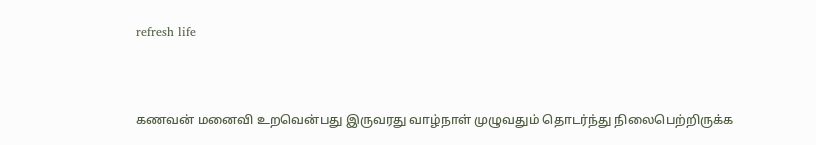refresh life



கணவன் மனைவி உறவென்பது இருவரது வாழ்நாள் முழுவதும் தொடர்ந்து நிலைபெற்றிருக்க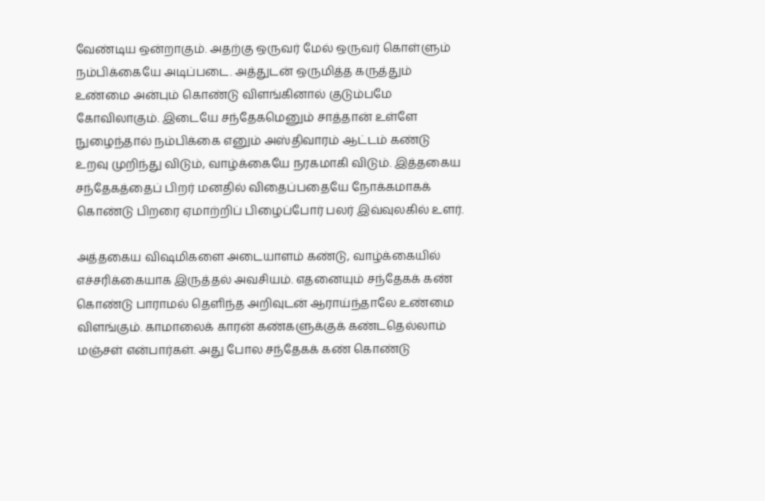வேண்டிய ஒன்றாகும். அதற்கு ஒருவர் மேல் ஒருவர் கொள்ளும் நம்பிக்கையே அடிப்படை. அத்துடன் ஒருமித்த கருத்தும் உண்மை அன்பும் கொண்டு விளங்கினால் குடும்பமே கோவிலாகும். இடையே சந்தேகமெனும் சாத்தான் உள்ளே நுழைந்தால் நம்பிக்கை எனும் அஸ்திவாரம் ஆட்டம் கண்டு உறவு முறிந்து விடும், வாழ்க்கையே நரகமாகி விடும். இத்தகைய சந்தேகத்தைப் பிறர் மனதில் விதைப்பதையே நோக்கமாகக் கொண்டு பிறரை ஏமாற்றிப் பிழைப்போர் பலர் இவ்வுலகில் உளர்.

அத்தகைய விஷமிகளை அடையாளம் கண்டு, வாழ்க்கையில் எச்சரிக்கையாக இருத்தல் அவசியம். எதனையும் சந்தேகக் கண் கொண்டு பாராமல் தெளிந்த அறிவுடன் ஆராய்ந்தாலே உண்மை விளங்கும். காமாலைக் காரன் கண்களுக்குக் கண்டதெல்லாம் மஞ்சள் என்பார்கள். அது போல சந்தேகக் கண் கொண்டு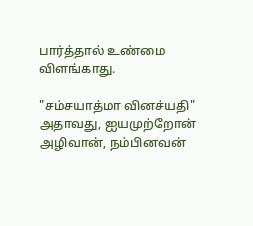பார்த்தால் உண்மை விளங்காது.

"சம்சயாத்மா வினச்யதி" அதாவது, ஐயமுற்றோன் அழிவான், நம்பினவன்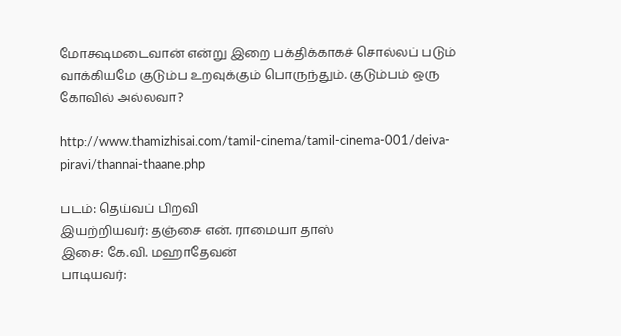மோக்ஷமடைவான் என்று இறை பக்திக்காகச் சொல்லப் படும் வாக்கியமே குடும்ப உறவுக்கும் பொருந்தும். குடும்பம் ஒரு கோவில் அல்லவா?

http://www.thamizhisai.com/tamil-cinema/tamil-cinema-001/deiva-piravi/thannai-thaane.php

படம்: தெய்வப் பிறவி
இயற்றியவர்: தஞ்சை என். ராமையா தாஸ்
இசை: கே.வி. மஹாதேவன்
பாடியவர்: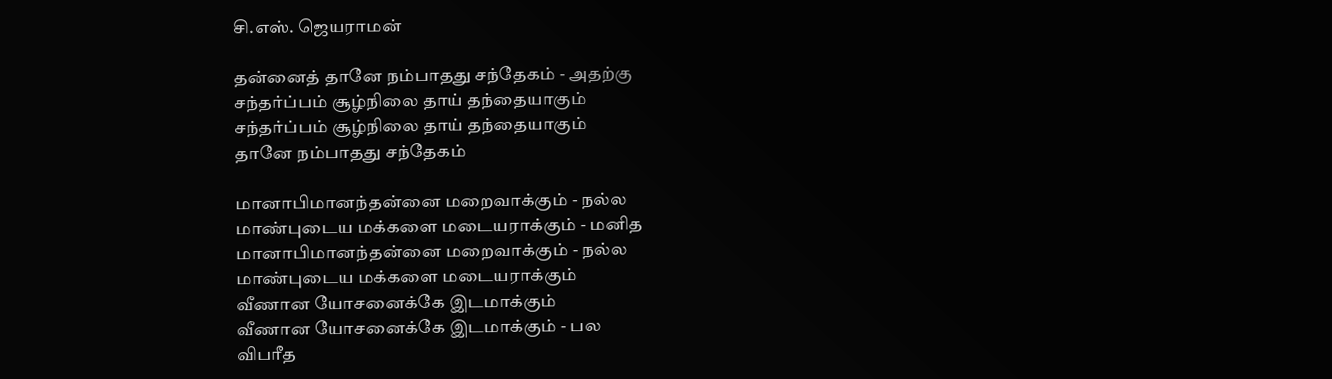சி.எஸ். ஜெயராமன்

தன்னைத் தானே நம்பாதது சந்தேகம் - அதற்கு
சந்தர்ப்பம் சூழ்நிலை தாய் தந்தையாகும்
சந்தர்ப்பம் சூழ்நிலை தாய் தந்தையாகும்
தானே நம்பாதது சந்தேகம்

மானாபிமானந்தன்னை மறைவாக்கும் - நல்ல
மாண்புடைய மக்களை மடையராக்கும் - மனித
மானாபிமானந்தன்னை மறைவாக்கும் - நல்ல
மாண்புடைய மக்களை மடையராக்கும்
வீணான யோசனைக்கே இடமாக்கும்
வீணான யோசனைக்கே இடமாக்கும் - பல
விபரீத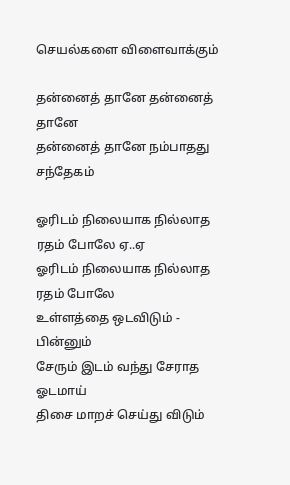செயல்களை விளைவாக்கும்

தன்னைத் தானே தன்னைத் தானே
தன்னைத் தானே நம்பாதது சந்தேகம்

ஓரிடம் நிலையாக நில்லாத ரதம் போலே ஏ..ஏ
ஓரிடம் நிலையாக நில்லாத ரதம் போலே
உள்ளத்தை ஒடவிடும் - பின்னும்
சேரும் இடம் வந்து சேராத ஓடமாய்
திசை மாறச் செய்து விடும்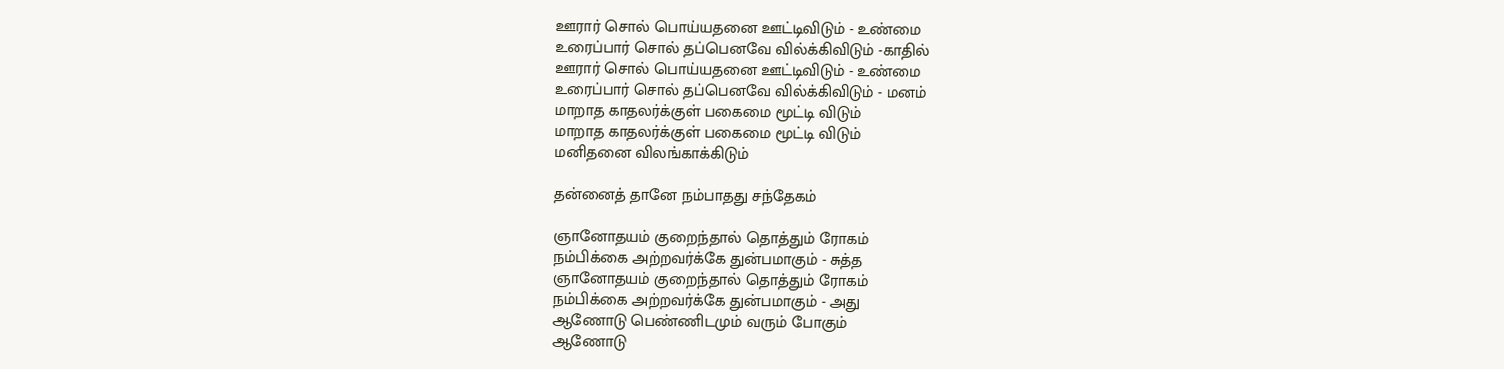ஊரார் சொல் பொய்யதனை ஊட்டிவிடும் - உண்மை
உரைப்பார் சொல் தப்பெனவே வில்க்கிவிடும் -காதில்
ஊரார் சொல் பொய்யதனை ஊட்டிவிடும் - உண்மை
உரைப்பார் சொல் தப்பெனவே வில்க்கிவிடும் - மனம்
மாறாத காதலர்க்குள் பகைமை மூட்டி விடும்
மாறாத காதலர்க்குள் பகைமை மூட்டி விடும்
மனிதனை விலங்காக்கிடும்

தன்னைத் தானே நம்பாதது சந்தேகம்

ஞானோதயம் குறைந்தால் தொத்தும் ரோகம்
நம்பிக்கை அற்றவர்க்கே துன்பமாகும் - சுத்த
ஞானோதயம் குறைந்தால் தொத்தும் ரோகம்
நம்பிக்கை அற்றவர்க்கே துன்பமாகும் - அது
ஆணோடு பெண்ணிடமும் வரும் போகும்
ஆணோடு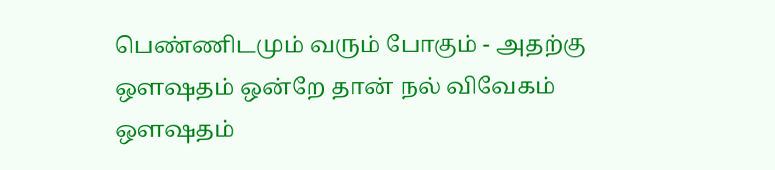பெண்ணிடமும் வரும் போகும் - அதற்கு
ஔஷதம் ஒன்றே தான் நல் விவேகம்
ஔஷதம்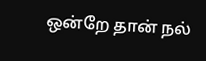ஒன்றே தான் நல்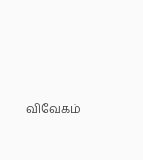விவேகம்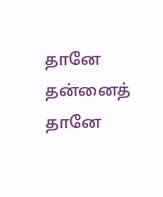தானே தன்னைத் தானே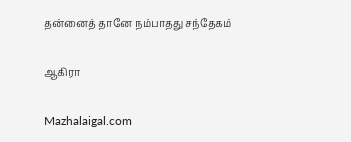தன்னைத் தானே நம்பாதது சந்தேகம்

ஆகிரா

Mazhalaigal.com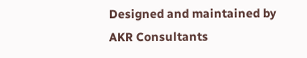Designed and maintained by AKR Consultants